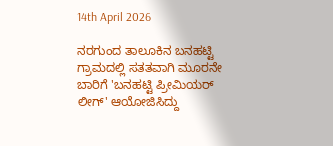14th April 2026

ನರಗುಂದ ತಾಲೂಕಿನ ಬನಹಟ್ಟಿ ಗ್ರಾಮದಲ್ಲಿ ಸತತವಾಗಿ ಮೂರನೇ ಬಾರಿಗೆ 'ಬನಹಟ್ಟಿ ಪ್ರೀಮಿಯರ್ ಲೀಗ್' ಆಯೋಜಿಸಿದ್ದು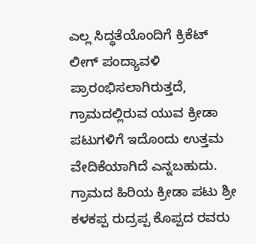ಎಲ್ಲ ಸಿದ್ಧತೆಯೊಂದಿಗೆ ಕ್ರಿಕೆಟ್ ಲೀಗ್ ಪಂದ್ಯಾವಳಿ ಪ್ರಾರಂಭಿಸಲಾಗಿರುತ್ತದೆ, ಗ್ರಾಮದಲ್ಲಿರುವ ಯುವ ಕ್ರೀಡಾ ಪಟುಗಳಿಗೆ ಇದೊಂದು ಉತ್ತಮ ವೇದಿಕೆಯಾಗಿದೆ ಎನ್ನಬಹುದು.
ಗ್ರಾಮದ ಹಿರಿಯ ಕ್ರೀಡಾ ಪಟು ಶ್ರೀ ಕಳಕಪ್ಪ ರುದ್ರಪ್ಪ ಕೊಪ್ಪದ ರವರು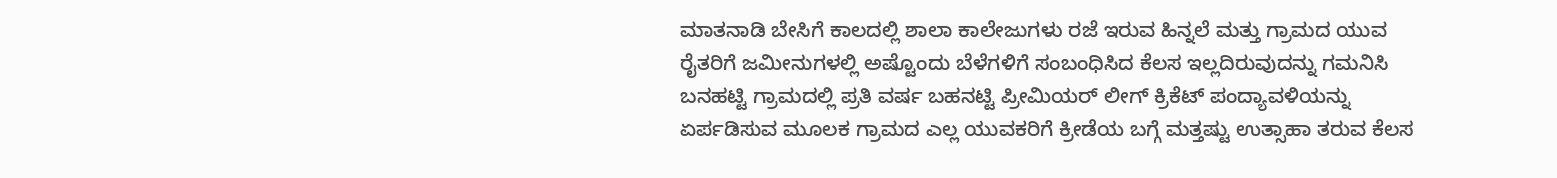ಮಾತನಾಡಿ ಬೇಸಿಗೆ ಕಾಲದಲ್ಲಿ ಶಾಲಾ ಕಾಲೇಜುಗಳು ರಜೆ ಇರುವ ಹಿನ್ನಲೆ ಮತ್ತು ಗ್ರಾಮದ ಯುವ ರೈತರಿಗೆ ಜಮೀನುಗಳಲ್ಲಿ ಅಷ್ಟೊಂದು ಬೆಳೆಗಳಿಗೆ ಸಂಬಂಧಿಸಿದ ಕೆಲಸ ಇಲ್ಲದಿರುವುದನ್ನು ಗಮನಿಸಿ ಬನಹಟ್ಟಿ ಗ್ರಾಮದಲ್ಲಿ ಪ್ರತಿ ವರ್ಷ ಬಹನಟ್ಟಿ ಪ್ರೀಮಿಯರ್ ಲೀಗ್ ಕ್ರಿಕೆಟ್ ಪಂದ್ಯಾವಳಿಯನ್ನು ಏರ್ಪಡಿಸುವ ಮೂಲಕ ಗ್ರಾಮದ ಎಲ್ಲ ಯುವಕರಿಗೆ ಕ್ರೀಡೆಯ ಬಗ್ಗೆ ಮತ್ತಷ್ಟು ಉತ್ಸಾಹಾ ತರುವ ಕೆಲಸ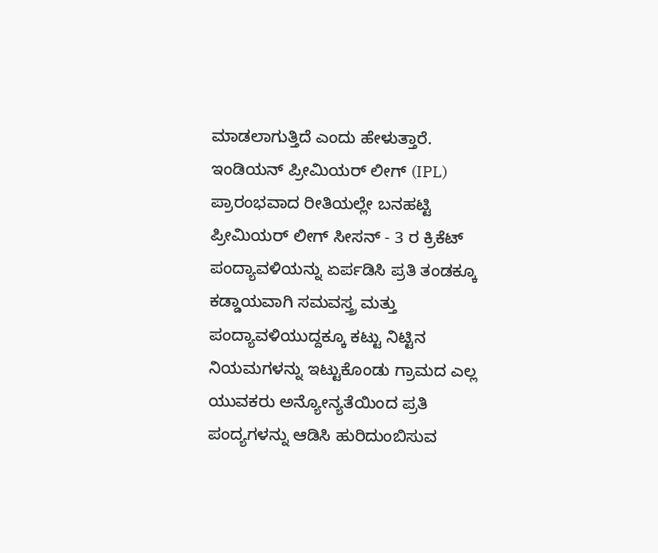ಮಾಡಲಾಗುತ್ತಿದೆ ಎಂದು ಹೇಳುತ್ತಾರೆ.
ಇಂಡಿಯನ್ ಪ್ರೀಮಿಯರ್ ಲೀಗ್ (IPL) ಪ್ರಾರಂಭವಾದ ರೀತಿಯಲ್ಲೇ ಬನಹಟ್ಟಿ ಪ್ರೀಮಿಯರ್ ಲೀಗ್ ಸೀಸನ್ - 3 ರ ಕ್ರಿಕೆಟ್ ಪಂದ್ಯಾವಳಿಯನ್ನು ಏರ್ಪಡಿಸಿ ಪ್ರತಿ ತಂಡಕ್ಕೂ ಕಡ್ಡಾಯವಾಗಿ ಸಮವಸ್ತ್ರ ಮತ್ತು ಪಂದ್ಯಾವಳಿಯುದ್ದಕ್ಕೂ ಕಟ್ಟು ನಿಟ್ಟಿನ ನಿಯಮಗಳನ್ನು ಇಟ್ಟುಕೊಂಡು ಗ್ರಾಮದ ಎಲ್ಲ ಯುವಕರು ಅನ್ಯೋನ್ಯತೆಯಿಂದ ಪ್ರತಿ ಪಂದ್ಯಗಳನ್ನು ಆಡಿಸಿ ಹುರಿದುಂಬಿಸುವ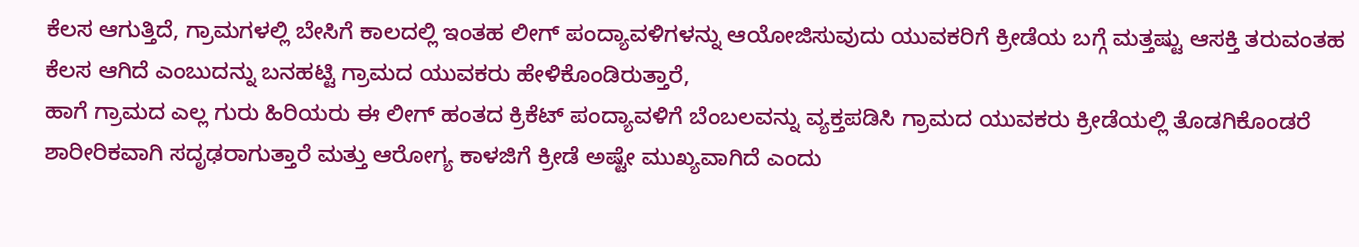ಕೆಲಸ ಆಗುತ್ತಿದೆ, ಗ್ರಾಮಗಳಲ್ಲಿ ಬೇಸಿಗೆ ಕಾಲದಲ್ಲಿ ಇಂತಹ ಲೀಗ್ ಪಂದ್ಯಾವಳಿಗಳನ್ನು ಆಯೋಜಿಸುವುದು ಯುವಕರಿಗೆ ಕ್ರೀಡೆಯ ಬಗ್ಗೆ ಮತ್ತಷ್ಟು ಆಸಕ್ತಿ ತರುವಂತಹ ಕೆಲಸ ಆಗಿದೆ ಎಂಬುದನ್ನು ಬನಹಟ್ಟಿ ಗ್ರಾಮದ ಯುವಕರು ಹೇಳಿಕೊಂಡಿರುತ್ತಾರೆ,
ಹಾಗೆ ಗ್ರಾಮದ ಎಲ್ಲ ಗುರು ಹಿರಿಯರು ಈ ಲೀಗ್ ಹಂತದ ಕ್ರಿಕೆಟ್ ಪಂದ್ಯಾವಳಿಗೆ ಬೆಂಬಲವನ್ನು ವ್ಯಕ್ತಪಡಿಸಿ ಗ್ರಾಮದ ಯುವಕರು ಕ್ರೀಡೆಯಲ್ಲಿ ತೊಡಗಿಕೊಂಡರೆ ಶಾರೀರಿಕವಾಗಿ ಸದೃಢರಾಗುತ್ತಾರೆ ಮತ್ತು ಆರೋಗ್ಯ ಕಾಳಜಿಗೆ ಕ್ರೀಡೆ ಅಷ್ಟೇ ಮುಖ್ಯವಾಗಿದೆ ಎಂದು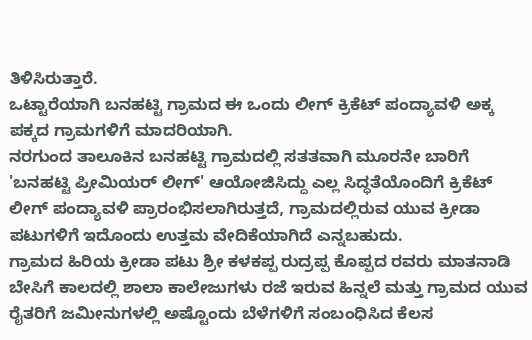ತಿಳಿಸಿರುತ್ತಾರೆ.
ಒಟ್ಟಾರೆಯಾಗಿ ಬನಹಟ್ಟಿ ಗ್ರಾಮದ ಈ ಒಂದು ಲೀಗ್ ಕ್ರಿಕೆಟ್ ಪಂದ್ಯಾವಳಿ ಅಕ್ಕ ಪಕ್ಕದ ಗ್ರಾಮಗಳಿಗೆ ಮಾದರಿಯಾಗಿ.
ನರಗುಂದ ತಾಲೂಕಿನ ಬನಹಟ್ಟಿ ಗ್ರಾಮದಲ್ಲಿ ಸತತವಾಗಿ ಮೂರನೇ ಬಾರಿಗೆ 'ಬನಹಟ್ಟಿ ಪ್ರೀಮಿಯರ್ ಲೀಗ್' ಆಯೋಜಿಸಿದ್ದು ಎಲ್ಲ ಸಿದ್ಧತೆಯೊಂದಿಗೆ ಕ್ರಿಕೆಟ್ ಲೀಗ್ ಪಂದ್ಯಾವಳಿ ಪ್ರಾರಂಭಿಸಲಾಗಿರುತ್ತದೆ, ಗ್ರಾಮದಲ್ಲಿರುವ ಯುವ ಕ್ರೀಡಾ ಪಟುಗಳಿಗೆ ಇದೊಂದು ಉತ್ತಮ ವೇದಿಕೆಯಾಗಿದೆ ಎನ್ನಬಹುದು.
ಗ್ರಾಮದ ಹಿರಿಯ ಕ್ರೀಡಾ ಪಟು ಶ್ರೀ ಕಳಕಪ್ಪ ರುದ್ರಪ್ಪ ಕೊಪ್ಪದ ರವರು ಮಾತನಾಡಿ ಬೇಸಿಗೆ ಕಾಲದಲ್ಲಿ ಶಾಲಾ ಕಾಲೇಜುಗಳು ರಜೆ ಇರುವ ಹಿನ್ನಲೆ ಮತ್ತು ಗ್ರಾಮದ ಯುವ ರೈತರಿಗೆ ಜಮೀನುಗಳಲ್ಲಿ ಅಷ್ಟೊಂದು ಬೆಳೆಗಳಿಗೆ ಸಂಬಂಧಿಸಿದ ಕೆಲಸ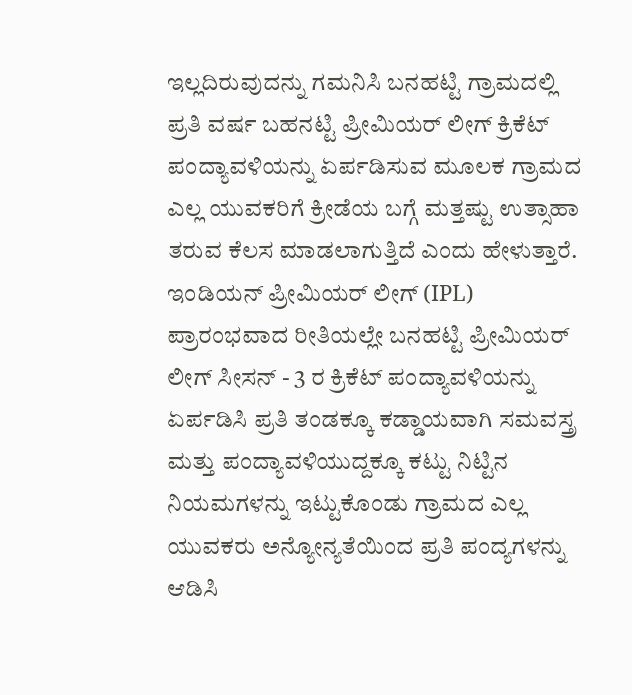ಇಲ್ಲದಿರುವುದನ್ನು ಗಮನಿಸಿ ಬನಹಟ್ಟಿ ಗ್ರಾಮದಲ್ಲಿ ಪ್ರತಿ ವರ್ಷ ಬಹನಟ್ಟಿ ಪ್ರೀಮಿಯರ್ ಲೀಗ್ ಕ್ರಿಕೆಟ್ ಪಂದ್ಯಾವಳಿಯನ್ನು ಏರ್ಪಡಿಸುವ ಮೂಲಕ ಗ್ರಾಮದ ಎಲ್ಲ ಯುವಕರಿಗೆ ಕ್ರೀಡೆಯ ಬಗ್ಗೆ ಮತ್ತಷ್ಟು ಉತ್ಸಾಹಾ ತರುವ ಕೆಲಸ ಮಾಡಲಾಗುತ್ತಿದೆ ಎಂದು ಹೇಳುತ್ತಾರೆ.
ಇಂಡಿಯನ್ ಪ್ರೀಮಿಯರ್ ಲೀಗ್ (IPL) ಪ್ರಾರಂಭವಾದ ರೀತಿಯಲ್ಲೇ ಬನಹಟ್ಟಿ ಪ್ರೀಮಿಯರ್ ಲೀಗ್ ಸೀಸನ್ - 3 ರ ಕ್ರಿಕೆಟ್ ಪಂದ್ಯಾವಳಿಯನ್ನು ಏರ್ಪಡಿಸಿ ಪ್ರತಿ ತಂಡಕ್ಕೂ ಕಡ್ಡಾಯವಾಗಿ ಸಮವಸ್ತ್ರ ಮತ್ತು ಪಂದ್ಯಾವಳಿಯುದ್ದಕ್ಕೂ ಕಟ್ಟು ನಿಟ್ಟಿನ ನಿಯಮಗಳನ್ನು ಇಟ್ಟುಕೊಂಡು ಗ್ರಾಮದ ಎಲ್ಲ ಯುವಕರು ಅನ್ಯೋನ್ಯತೆಯಿಂದ ಪ್ರತಿ ಪಂದ್ಯಗಳನ್ನು ಆಡಿಸಿ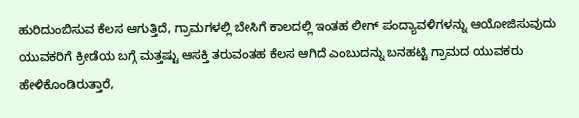ಹುರಿದುಂಬಿಸುವ ಕೆಲಸ ಆಗುತ್ತಿದೆ, ಗ್ರಾಮಗಳಲ್ಲಿ ಬೇಸಿಗೆ ಕಾಲದಲ್ಲಿ ಇಂತಹ ಲೀಗ್ ಪಂದ್ಯಾವಳಿಗಳನ್ನು ಆಯೋಜಿಸುವುದು ಯುವಕರಿಗೆ ಕ್ರೀಡೆಯ ಬಗ್ಗೆ ಮತ್ತಷ್ಟು ಆಸಕ್ತಿ ತರುವಂತಹ ಕೆಲಸ ಆಗಿದೆ ಎಂಬುದನ್ನು ಬನಹಟ್ಟಿ ಗ್ರಾಮದ ಯುವಕರು ಹೇಳಿಕೊಂಡಿರುತ್ತಾರೆ,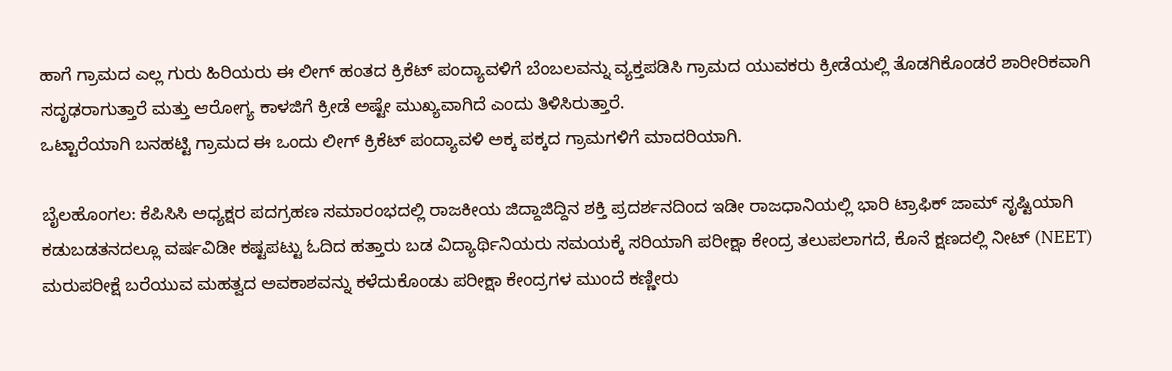ಹಾಗೆ ಗ್ರಾಮದ ಎಲ್ಲ ಗುರು ಹಿರಿಯರು ಈ ಲೀಗ್ ಹಂತದ ಕ್ರಿಕೆಟ್ ಪಂದ್ಯಾವಳಿಗೆ ಬೆಂಬಲವನ್ನು ವ್ಯಕ್ತಪಡಿಸಿ ಗ್ರಾಮದ ಯುವಕರು ಕ್ರೀಡೆಯಲ್ಲಿ ತೊಡಗಿಕೊಂಡರೆ ಶಾರೀರಿಕವಾಗಿ ಸದೃಢರಾಗುತ್ತಾರೆ ಮತ್ತು ಆರೋಗ್ಯ ಕಾಳಜಿಗೆ ಕ್ರೀಡೆ ಅಷ್ಟೇ ಮುಖ್ಯವಾಗಿದೆ ಎಂದು ತಿಳಿಸಿರುತ್ತಾರೆ.
ಒಟ್ಟಾರೆಯಾಗಿ ಬನಹಟ್ಟಿ ಗ್ರಾಮದ ಈ ಒಂದು ಲೀಗ್ ಕ್ರಿಕೆಟ್ ಪಂದ್ಯಾವಳಿ ಅಕ್ಕ ಪಕ್ಕದ ಗ್ರಾಮಗಳಿಗೆ ಮಾದರಿಯಾಗಿ.

ಬೈಲಹೊಂಗಲ: ಕೆಪಿಸಿಸಿ ಅಧ್ಯಕ್ಷರ ಪದಗ್ರಹಣ ಸಮಾರಂಭದಲ್ಲಿ ರಾಜಕೀಯ ಜಿದ್ದಾಜಿದ್ದಿನ ಶಕ್ತಿ ಪ್ರದರ್ಶನದಿಂದ ಇಡೀ ರಾಜಧಾನಿಯಲ್ಲಿ ಭಾರಿ ಟ್ರಾಫಿಕ್ ಜಾಮ್ ಸೃಷ್ಟಿಯಾಗಿ ಕಡುಬಡತನದಲ್ಲೂ ವರ್ಷವಿಡೀ ಕಷ್ಟಪಟ್ಟು ಓದಿದ ಹತ್ತಾರು ಬಡ ವಿದ್ಯಾರ್ಥಿನಿಯರು ಸಮಯಕ್ಕೆ ಸರಿಯಾಗಿ ಪರೀಕ್ಷಾ ಕೇಂದ್ರ ತಲುಪಲಾಗದೆ, ಕೊನೆ ಕ್ಷಣದಲ್ಲಿ ನೀಟ್ (NEET) ಮರುಪರೀಕ್ಷೆ ಬರೆಯುವ ಮಹತ್ವದ ಅವಕಾಶವನ್ನು ಕಳೆದುಕೊಂಡು ಪರೀಕ್ಷಾ ಕೇಂದ್ರಗಳ ಮುಂದೆ ಕಣ್ಣೀರು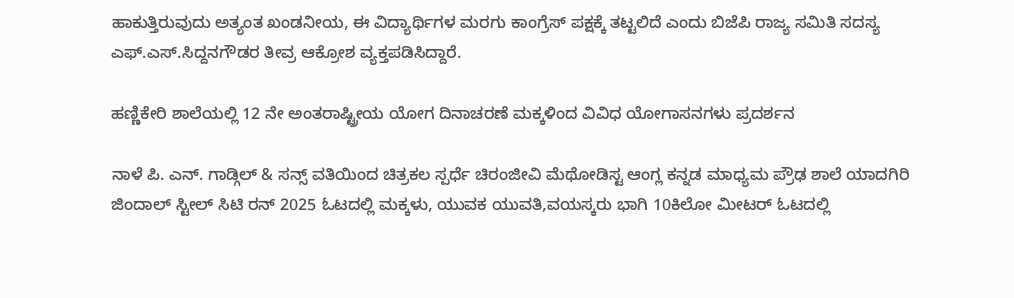ಹಾಕುತ್ತಿರುವುದು ಅತ್ಯಂತ ಖಂಡನೀಯ, ಈ ವಿದ್ಯಾರ್ಥಿಗಳ ಮರಗು ಕಾಂಗ್ರೆಸ್ ಪಕ್ಷಕ್ಕೆ ತಟ್ಟಲಿದೆ ಎಂದು ಬಿಜೆಪಿ ರಾಜ್ಯ ಸಮಿತಿ ಸದಸ್ಯ ಎಫ್.ಎಸ್.ಸಿದ್ದನಗೌಡರ ತೀವ್ರ ಆಕ್ರೋಶ ವ್ಯಕ್ತಪಡಿಸಿದ್ದಾರೆ.

ಹಣ್ಣಿಕೇರಿ ಶಾಲೆಯಲ್ಲಿ 12 ನೇ ಅಂತರಾಷ್ಟ್ರೀಯ ಯೋಗ ದಿನಾಚರಣೆ ಮಕ್ಕಳಿಂದ ವಿವಿಧ ಯೋಗಾಸನಗಳು ಪ್ರದರ್ಶನ

ನಾಳೆ ಪಿ. ಎನ್. ಗಾಡ್ಗಿಲ್ & ಸನ್ಸ್ ವತಿಯಿಂದ ಚಿತ್ರಕಲ ಸ್ಪರ್ಧೆ ಚಿರಂಜೀವಿ ಮೆಥೋಡಿಸ್ಟ ಆಂಗ್ಲ ಕನ್ನಡ ಮಾಧ್ಯಮ ಪ್ರೌಢ ಶಾಲೆ ಯಾದಗಿರಿ
ಜಿಂದಾಲ್ ಸ್ಟೀಲ್ ಸಿಟಿ ರನ್ 2025 ಓಟದಲ್ಲಿ ಮಕ್ಕಳು, ಯುವಕ ಯುವತಿ,ವಯಸ್ಕರು ಭಾಗಿ 10ಕಿಲೋ ಮೀಟರ್ ಓಟದಲ್ಲಿ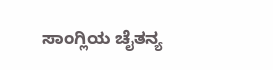ಸಾಂಗ್ಲಿಯ ಚೈತನ್ಯ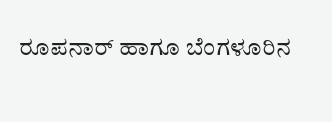ರೂಪನಾರ್ ಹಾಗೂ ಬೆಂಗಳೂರಿನ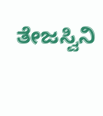ತೇಜಸ್ವಿನಿ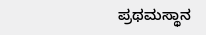ಪ್ರಥಮಸ್ಥಾನ